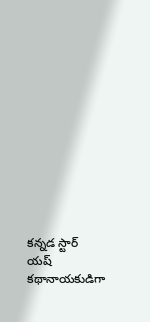కన్నడ స్టార్ యష్ కథానాయకుడిగా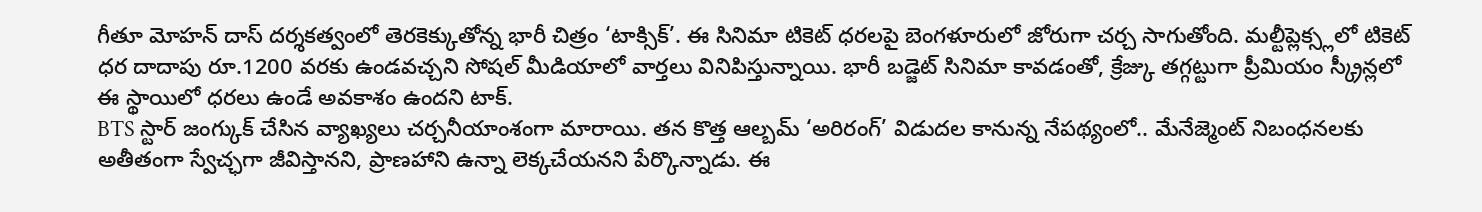గీతూ మోహన్ దాస్ దర్శకత్వంలో తెరకెక్కుతోన్న భారీ చిత్రం ‘టాక్సిక్’. ఈ సినిమా టికెట్ ధరలపై బెంగళూరులో జోరుగా చర్చ సాగుతోంది. మల్టీప్లెక్స్లలో టికెట్ ధర దాదాపు రూ.1200 వరకు ఉండవచ్చని సోషల్ మీడియాలో వార్తలు వినిపిస్తున్నాయి. భారీ బడ్జెట్ సినిమా కావడంతో, క్రేజ్కు తగ్గట్టుగా ప్రీమియం స్క్రీన్లలో ఈ స్థాయిలో ధరలు ఉండే అవకాశం ఉందని టాక్.
BTS స్టార్ జంగ్కుక్ చేసిన వ్యాఖ్యలు చర్చనీయాంశంగా మారాయి. తన కొత్త ఆల్బమ్ ‘అరిరంగ్’ విడుదల కానున్న నేపథ్యంలో.. మేనేజ్మెంట్ నిబంధనలకు అతీతంగా స్వేచ్ఛగా జీవిస్తానని, ప్రాణహాని ఉన్నా లెక్కచేయనని పేర్కొన్నాడు. ఈ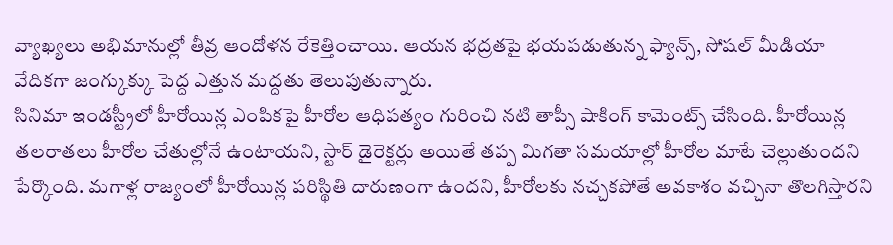వ్యాఖ్యలు అభిమానుల్లో తీవ్ర ఆందోళన రేకెత్తించాయి. ఆయన భద్రతపై భయపడుతున్న ఫ్యాన్స్, సోషల్ మీడియా వేదికగా జంగ్కుక్కు పెద్ద ఎత్తున మద్దతు తెలుపుతున్నారు.
సినిమా ఇండస్ట్రీలో హీరోయిన్ల ఎంపికపై హీరోల ఆధిపత్యం గురించి నటి తాప్సీ షాకింగ్ కామెంట్స్ చేసింది. హీరోయిన్ల తలరాతలు హీరోల చేతుల్లోనే ఉంటాయని, స్టార్ డైరెక్టర్లు అయితే తప్ప మిగతా సమయాల్లో హీరోల మాటే చెల్లుతుందని పేర్కొంది. మగాళ్ల రాజ్యంలో హీరోయిన్ల పరిస్థితి దారుణంగా ఉందని, హీరోలకు నచ్చకపోతే అవకాశం వచ్చినా తొలగిస్తారని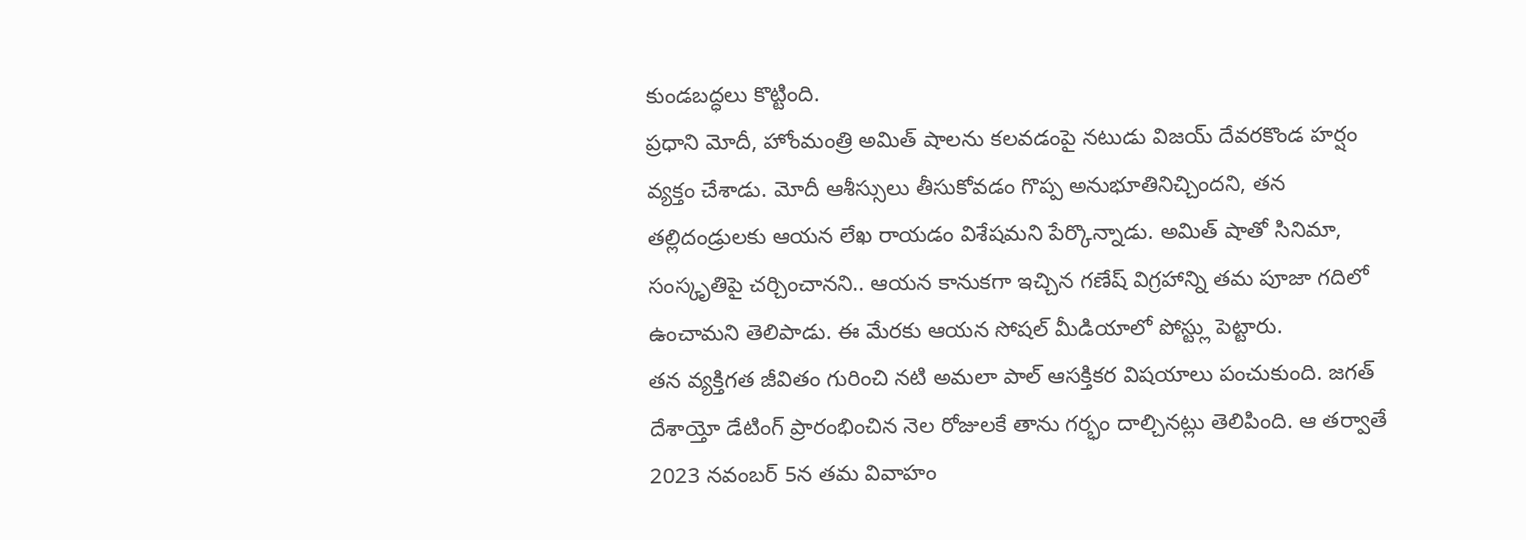కుండబద్ధలు కొట్టింది.
ప్రధాని మోదీ, హోంమంత్రి అమిత్ షాలను కలవడంపై నటుడు విజయ్ దేవరకొండ హర్షం వ్యక్తం చేశాడు. మోదీ ఆశీస్సులు తీసుకోవడం గొప్ప అనుభూతినిచ్చిందని, తన తల్లిదండ్రులకు ఆయన లేఖ రాయడం విశేషమని పేర్కొన్నాడు. అమిత్ షాతో సినిమా, సంస్కృతిపై చర్చించానని.. ఆయన కానుకగా ఇచ్చిన గణేష్ విగ్రహాన్ని తమ పూజా గదిలో ఉంచామని తెలిపాడు. ఈ మేరకు ఆయన సోషల్ మీడియాలో పోస్ట్లు పెట్టారు.
తన వ్యక్తిగత జీవితం గురించి నటి అమలా పాల్ ఆసక్తికర విషయాలు పంచుకుంది. జగత్ దేశాయ్తో డేటింగ్ ప్రారంభించిన నెల రోజులకే తాను గర్భం దాల్చినట్లు తెలిపింది. ఆ తర్వాతే 2023 నవంబర్ 5న తమ వివాహం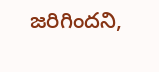జరిగిందని,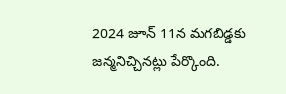2024 జూన్ 11న మగబిడ్డకు జన్మనిచ్చినట్లు పేర్కొంది.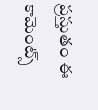ప్రస్తుతం ఈ కామెంట్స్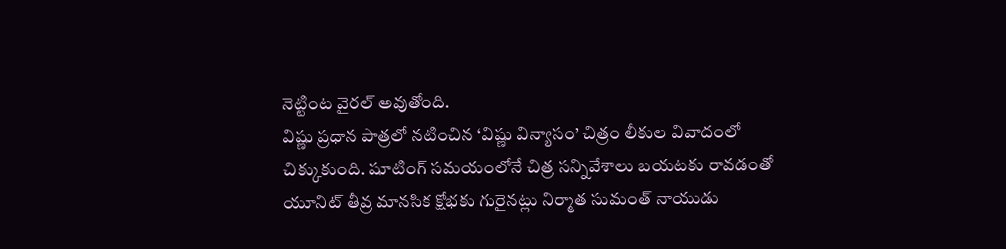నెట్టింట వైరల్ అవుతోంది.
విష్ణు ప్రధాన పాత్రలో నటించిన ‘విష్ణు విన్యాసం’ చిత్రం లీకుల వివాదంలో చిక్కుకుంది. షూటింగ్ సమయంలోనే చిత్ర సన్నివేశాలు బయటకు రావడంతో యూనిట్ తీవ్ర మానసిక క్షోభకు గురైనట్లు నిర్మాత సుమంత్ నాయుడు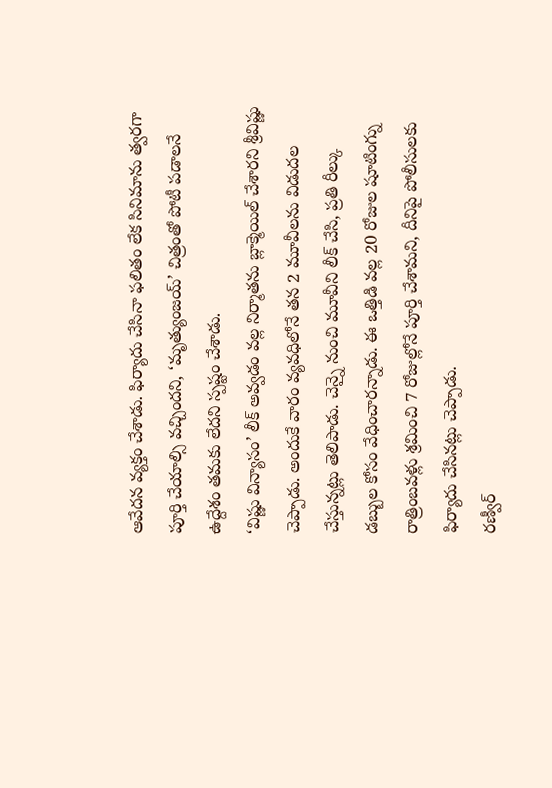ఆవేదన వ్యక్తం చేశాడు. ఫిర్యాదు చేసినా ఫలితం లేక సినిమాను త్వరగా పూర్తి చేయాల్సి వచ్చిందని, ‘మృత్యుంజయ్’ చిత్రంతో పోటీ పడాలనే ఉద్దేశం తమకు లేదని స్పష్టం చేశాడు.
‘విష్ణు విన్యాసం’ లీక్ అవ్వడం వల్ల నిర్మాతను బ్లాక్మెయిల్ చేశారని శ్రీవిష్ణు చెప్పాడు. అందుకే వారం వ్యవధిలోనే తన 2 మూవీలను విడుదల చేస్తున్నట్లు తెలిపాడు. చెన్నై నుంచి మూవీని లీక్ చేసి, ప్రతి రీల్కు డబ్బుల కోసం వేధించారన్నాడు. ఈ ఒత్తిడి వల్ల 20 రోజుల షూటింగ్ను రాత్రింబవళ్లు శ్రమించి 7 రోజుల్లోనే పూర్తి చేశామని, దీనిపై పోలీసులకు ఫిర్యాదు చేసినట్లు చెప్పాడు.
రణ్వీర్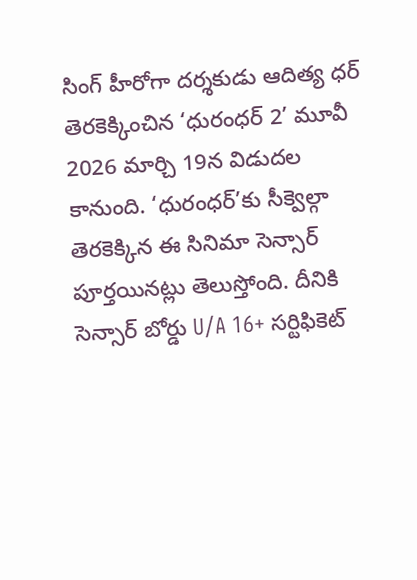సింగ్ హీరోగా దర్శకుడు ఆదిత్య ధర్ తెరకెక్కించిన ‘ధురంధర్ 2’ మూవీ 2026 మార్చి 19న విడుదల కానుంది. ‘ధురంధర్’కు సీక్వెల్గా తెరకెక్కిన ఈ సినిమా సెన్సార్ పూర్తయినట్లు తెలుస్తోంది. దీనికి సెన్సార్ బోర్డు U/A 16+ సర్టిఫికెట్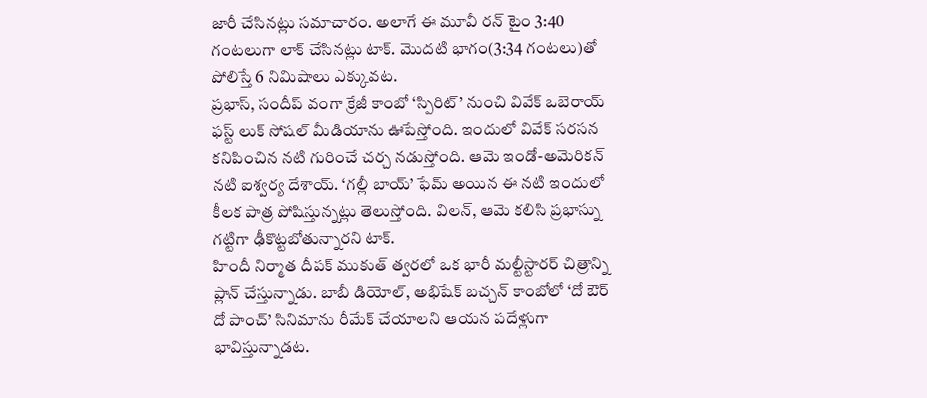జారీ చేసినట్లు సమాచారం. అలాగే ఈ మూవీ రన్ టైం 3:40 గంటలుగా లాక్ చేసినట్లు టాక్. మొదటి భాగం(3:34 గంటలు)తో పోలిస్తే 6 నిమిషాలు ఎక్కువట.
ప్రభాస్, సందీప్ వంగా క్రేజీ కాంబో ‘స్పిరిట్’ నుంచి వివేక్ ఒబెరాయ్ ఫస్ట్ లుక్ సోషల్ మీడియాను ఊపేస్తోంది. ఇందులో వివేక్ సరసన కనిపించిన నటి గురించే చర్చ నడుస్తోంది. ఆమె ఇండో-అమెరికన్ నటి ఐశ్వర్య దేశాయ్. ‘గల్లీ బాయ్’ ఫేమ్ అయిన ఈ నటి ఇందులో కీలక పాత్ర పోషిస్తున్నట్లు తెలుస్తోంది. విలన్, ఆమె కలిసి ప్రభాస్ను గట్టిగా ఢీకొట్టబోతున్నారని టాక్.
హిందీ నిర్మాత దీపక్ ముకుత్ త్వరలో ఒక భారీ మల్టీస్టారర్ చిత్రాన్ని ప్లాన్ చేస్తున్నాడు. బాబీ డియోల్, అభిషేక్ బచ్చన్ కాంబోలో ‘దో ఔర్ దో పాంచ్’ సినిమాను రీమేక్ చేయాలని ఆయన పదేళ్లుగా భావిస్తున్నాడట.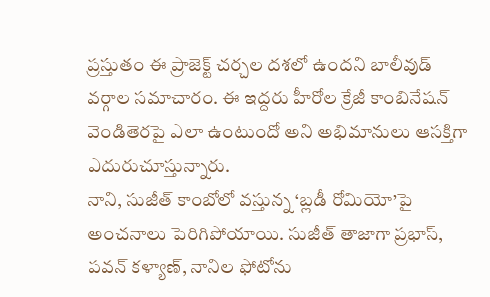ప్రస్తుతం ఈ ప్రాజెక్ట్ చర్చల దశలో ఉందని బాలీవుడ్ వర్గాల సమాచారం. ఈ ఇద్దరు హీరోల క్రేజీ కాంబినేషన్ వెండితెరపై ఎలా ఉంటుందో అని అభిమానులు ఆసక్తిగా ఎదురుచూస్తున్నారు.
నాని, సుజీత్ కాంబోలో వస్తున్న ‘బ్లడీ రోమియో’పై అంచనాలు పెరిగిపోయాయి. సుజీత్ తాజాగా ప్రభాస్, పవన్ కళ్యాణ్, నానిల ఫోటోను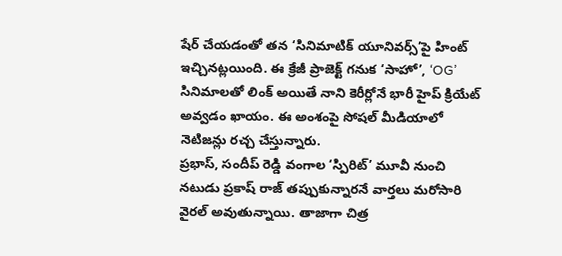షేర్ చేయడంతో తన ‘సినిమాటిక్ యూనివర్స్’పై హింట్ ఇచ్చినట్లయింది. ఈ క్రేజీ ప్రాజెక్ట్ గనుక ‘సాహో’, ‘OG’ సినిమాలతో లింక్ అయితే నాని కెరీర్లోనే భారీ హైప్ క్రియేట్ అవ్వడం ఖాయం. ఈ అంశంపై సోషల్ మీడియాలో నెటిజన్లు రచ్చ చేస్తున్నారు.
ప్రభాస్, సందీప్ రెడ్డి వంగాల ‘స్పిరిట్’ మూవీ నుంచి నటుడు ప్రకాష్ రాజ్ తప్పుకున్నారనే వార్తలు మరోసారి వైరల్ అవుతున్నాయి. తాజాగా చిత్ర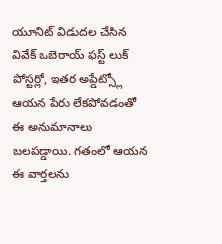యూనిట్ విడుదల చేసిన వివేక్ ఒబెరాయ్ ఫస్ట్ లుక్ పోస్టర్లో, ఇతర అప్డేట్స్లో ఆయన పేరు లేకపోవడంతో ఈ అనుమానాలు బలపడ్డాయి. గతంలో ఆయన ఈ వార్తలను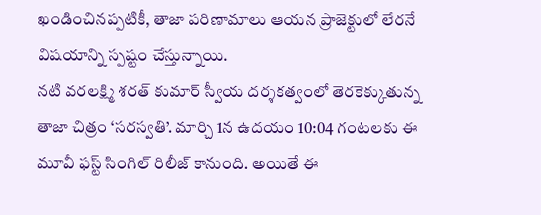ఖండించినప్పటికీ, తాజా పరిణామాలు ఆయన ప్రాజెక్టులో లేరనే విషయాన్ని స్పష్టం చేస్తున్నాయి.
నటి వరలక్ష్మి శరత్ కుమార్ స్వీయ దర్శకత్వంలో తెరకెక్కుతున్న తాజా చిత్రం ‘సరస్వతి’. మార్చి 1న ఉదయం 10:04 గంటలకు ఈ మూవీ ఫస్ట్ సింగిల్ రిలీజ్ కానుంది. అయితే ఈ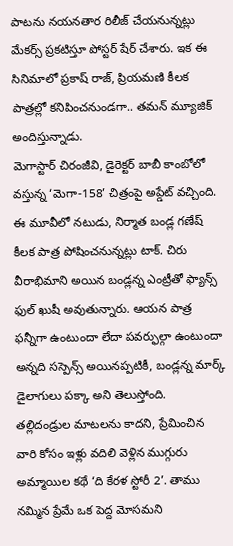పాటను నయనతార రిలీజ్ చేయనున్నట్లు మేకర్స్ ప్రకటిస్తూ పోస్టర్ షేర్ చేశారు. ఇక ఈ సినిమాలో ప్రకాష్ రాజ్, ప్రియమణి కీలక పాత్రల్లో కనిపించనుండగా.. తమన్ మ్యూజిక్ అందిస్తున్నాడు.
మెగాస్టార్ చిరంజీవి, డైరెక్టర్ బాబీ కాంబోలో వస్తున్న ‘మెగా-158’ చిత్రంపై అప్డేట్ వచ్చింది. ఈ మూవీలో నటుడు, నిర్మాత బండ్ల గణేష్ కీలక పాత్ర పోషించనున్నట్లు టాక్. చిరు వీరాభిమాని అయిన బండ్లన్న ఎంట్రీతో ఫ్యాన్స్ ఫుల్ ఖుషీ అవుతున్నారు. ఆయన పాత్ర ఫన్నీగా ఉంటుందా లేదా పవర్ఫుల్గా ఉంటుందా అన్నది సస్పెన్స్ అయినప్పటికీ, బండ్లన్న మార్క్ డైలాగులు పక్కా అని తెలుస్తోంది.
తల్లిదండ్రుల మాటలను కాదని, ప్రేమించిన వారి కోసం ఇళ్లు వదిలి వెళ్లిన ముగ్గురు అమ్మాయిల కథే ‘ది కేరళ స్టోరీ 2’. తాము నమ్మిన ప్రేమే ఒక పెద్ద మోసమని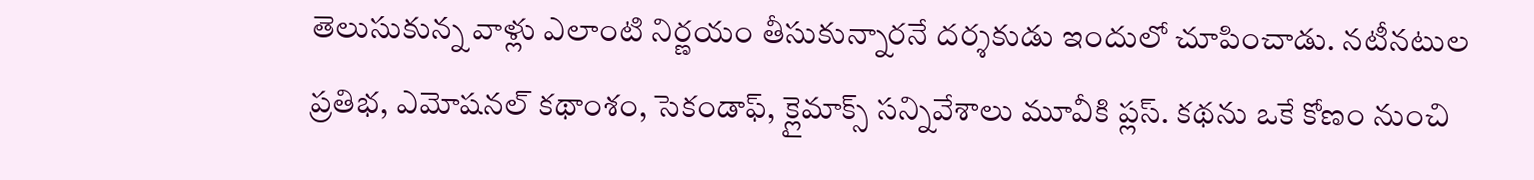తెలుసుకున్న వాళ్లు ఎలాంటి నిర్ణయం తీసుకున్నారనే దర్శకుడు ఇందులో చూపించాడు. నటీనటుల ప్రతిభ, ఎమోషనల్ కథాంశం, సెకండాఫ్, క్లైమాక్స్ సన్నివేశాలు మూవీకి ప్లస్. కథను ఒకే కోణం నుంచి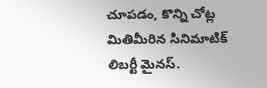చూపడం, కొన్ని చోట్ల మితిమీరిన సినిమాటిక్ లిబర్టీ మైనస్.